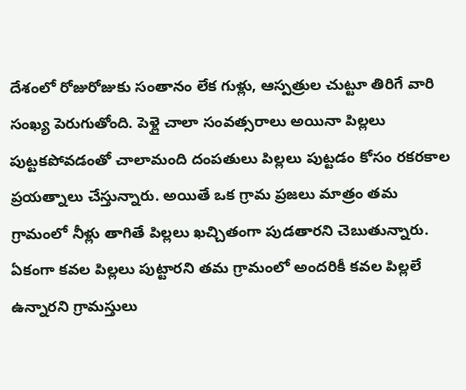దేశంలో రోజురోజుకు సంతానం లేక గుళ్లు, ఆస్పత్రుల చుట్టూ తిరిగే వారి సంఖ్య పెరుగుతోంది. పెళ్లై చాలా సంవత్సరాలు అయినా పిల్లలు పుట్టకపోవడంతో చాలామంది దంపతులు పిల్లలు పుట్టడం కోసం రకరకాల ప్రయత్నాలు చేస్తున్నారు. అయితే ఒక గ్రామ ప్రజలు మాత్రం తమ గ్రామంలో నీళ్లు తాగితే పిల్లలు ఖచ్చితంగా పుడతారని చెబుతున్నారు. ఏకంగా కవల పిల్లలు పుట్టారని తమ గ్రామంలో అందరికీ కవల పిల్లలే ఉన్నారని గ్రామస్తులు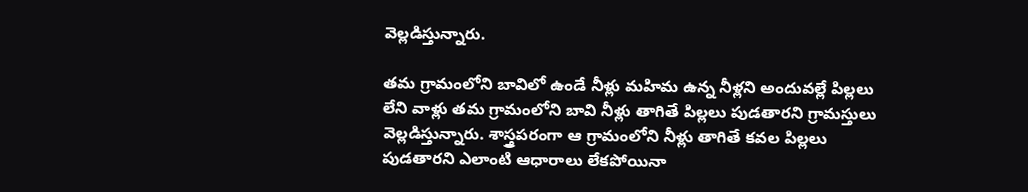వెల్లడిస్తున్నారు.

తమ గ్రామంలోని బావిలో ఉండే నీళ్లు మహిమ ఉన్న నీళ్లని అందువల్లే పిల్లలు లేని వాళ్లు తమ గ్రామంలోని బావి నీళ్లు తాగితే పిల్లలు పుడతారని గ్రామస్తులు వెల్లడిస్తున్నారు. శాస్త్రపరంగా ఆ గ్రామంలోని నీళ్లు తాగితే కవల పిల్లలు పుడతారని ఎలాంటి ఆధారాలు లేకపోయినా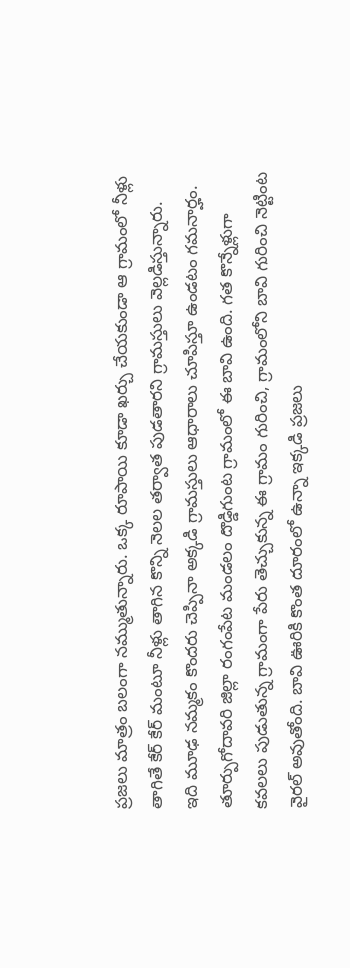ప్రజలు మాత్రం బలంగా నమ్ముతున్నారు. ఒక్క రూపాయి కూడా ఖర్చు చేయకుండా ఆ గ్రామంలో నీళ్లు తాగితే కేర్ కేర్ మంటూ నీళ్లు తాగిన కొన్ని నెలల తర్వాత పుడతారని గ్రామస్తులు వెల్లడిస్తున్నారు.
ఇది మూఢ నమ్మకం కొందరు చెప్పినా అక్కడి గ్రామస్తులు ఆధారాలు చూపిస్తూ ఉండటం గమనార్హం. తూర్పుగోదావరి జిల్లా రంగంపేట మండలం దొడ్డిగుంట గ్రామంలో ఈ బావి ఉంది. గత కొన్నేళ్లుగా కవలలు పుడుతున్న గ్రామంగా పేరు తెచ్చుకున్న ఈ గ్రామం గురించి, గ్రామంలోని బావి గురించి నెట్టింట వైరల్ అవుతోంది. బావి ఊరికి కొంత దూరంలో ఉన్నా ఇక్కడి ప్రజలు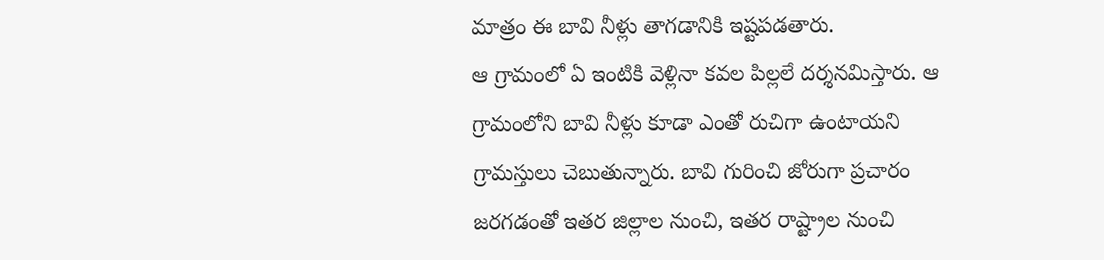మాత్రం ఈ బావి నీళ్లు తాగడానికి ఇష్టపడతారు.
ఆ గ్రామంలో ఏ ఇంటికి వెళ్లినా కవల పిల్లలే దర్శనమిస్తారు. ఆ గ్రామంలోని బావి నీళ్లు కూడా ఎంతో రుచిగా ఉంటాయని గ్రామస్తులు చెబుతున్నారు. బావి గురించి జోరుగా ప్రచారం జరగడంతో ఇతర జిల్లాల నుంచి, ఇతర రాష్ట్రాల నుంచి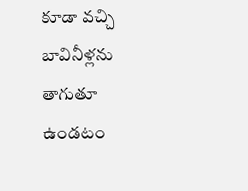కూడా వచ్చి బావినీళ్లను తాగుతూ ఉండటం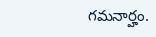గమనార్హం.